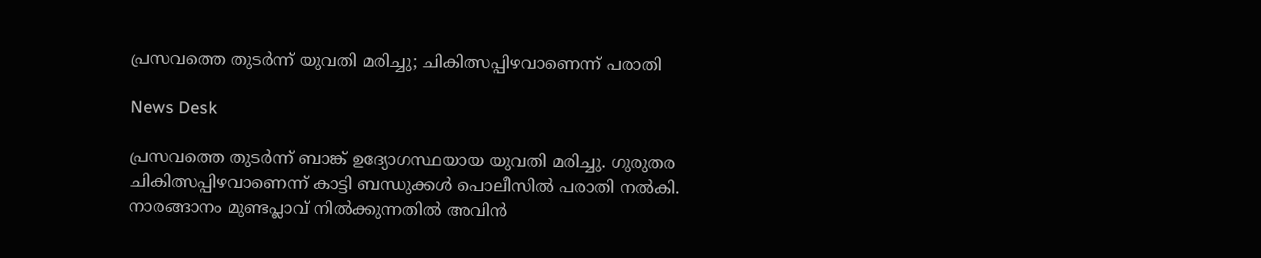പ്രസവത്തെ തുടര്‍ന്ന് യുവതി മരിച്ചു; ചികിത്സപ്പിഴവാണെന്ന് പരാതി

News Desk

പ്രസവത്തെ തുടര്‍ന്ന് ബാങ്ക് ഉദ്യോഗസ്ഥയായ യുവതി മരിച്ചു. ഗുരുതര ചികിത്സപ്പിഴവാണെന്ന് കാട്ടി ബന്ധുക്കള്‍ പൊലീസില്‍ പരാതി നല്‍കി. നാരങ്ങാനം മുണ്ടപ്ലാവ് നില്‍ക്കുന്നതില്‍ അവിന്‍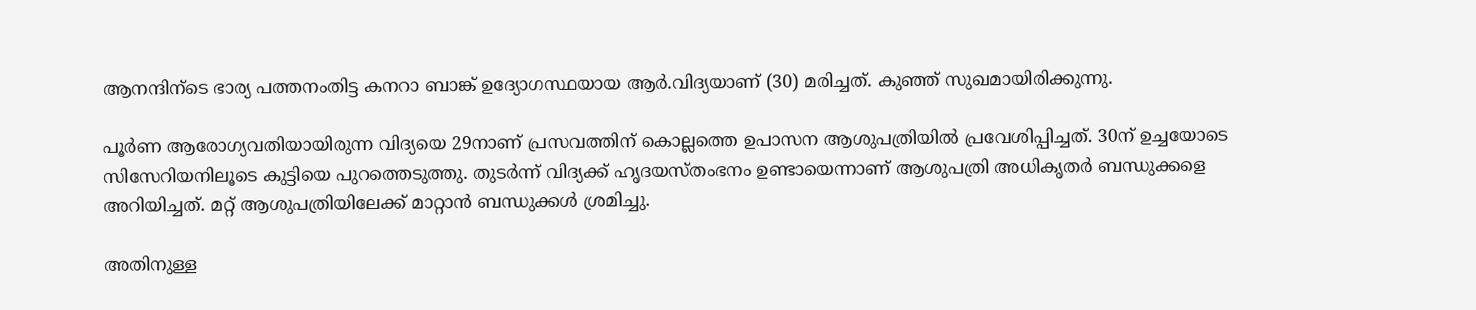ആനന്ദിന്ടെ ഭാര്യ പത്തനംതിട്ട കനറാ ബാങ്ക് ഉദ്യോഗസ്ഥയായ ആര്‍.വിദ്യയാണ് (30) മരിച്ചത്. കുഞ്ഞ് സുഖമായിരിക്കുന്നു.

പൂര്‍ണ ആരോഗ്യവതിയായിരുന്ന വിദ്യയെ 29നാണ് പ്രസവത്തിന് കൊല്ലത്തെ ഉപാസന ആശുപത്രിയില്‍ പ്രവേശിപ്പിച്ചത്. 30ന് ഉച്ചയോടെ സിസേറിയനിലൂടെ കുട്ടിയെ പുറത്തെടുത്തു. തുടര്‍ന്ന് വിദ്യക്ക് ഹൃദയസ്തംഭനം ഉണ്ടായെന്നാണ് ആശുപത്രി അധികൃതര്‍ ബന്ധുക്കളെ അറിയിച്ചത്. മറ്റ് ആശുപത്രിയിലേക്ക് മാറ്റാന്‍ ബന്ധുക്കള്‍ ശ്രമിച്ചു.

അതിനുള്ള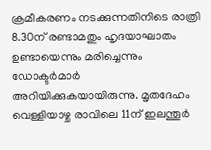ക്രമീകരണം നടക്കുന്നതിനിടെ രാത്രി 8.30ന് രണ്ടാമതും ഹൃദയാഘാതം ഉണ്ടായെന്നും മരിച്ചെന്നും ഡോക്ടര്‍മാര്‍ അറിയിക്കുകയായിരുന്നു. മൃതദേഹം വെള്ളിയാഴ്ച രാവിലെ 11ന് ഇലന്തൂര്‍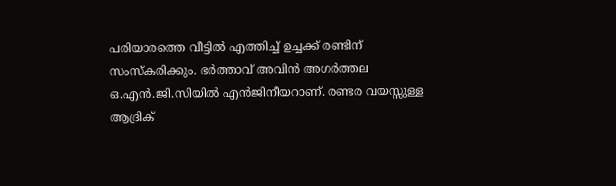പരിയാരത്തെ വീട്ടില്‍ എത്തിച്ച്‌ ഉച്ചക്ക് രണ്ടിന് സംസ്കരിക്കും. ഭര്‍ത്താവ് അവിന്‍ അഗര്‍ത്തല ഒ.എന്‍.ജി.സിയില്‍ എന്‍ജിനീയറാണ്. രണ്ടര വയസ്സുള്ള ആദ്രിക്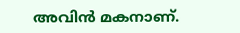അവിന്‍ മകനാണ്.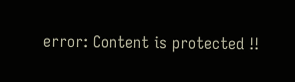error: Content is protected !!